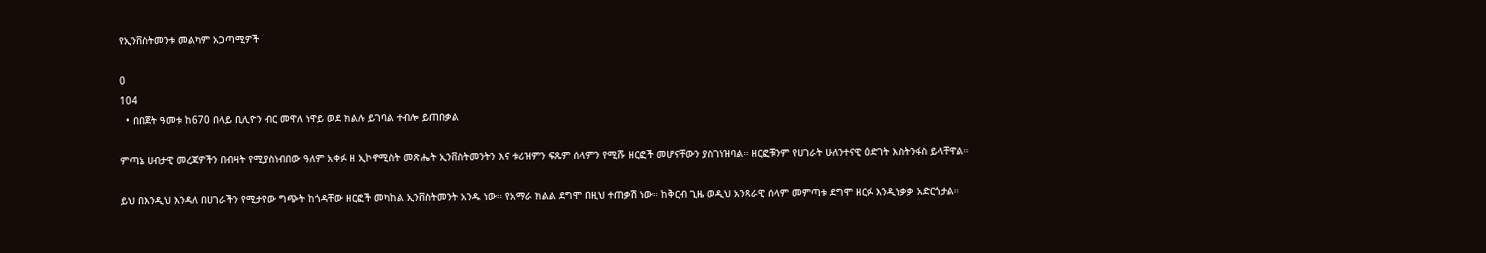የኢንቨስትመንቱ መልካም አጋጣሚዎች

0
104
  • በበጀት ዓመቱ ከ670 በላይ ቢሊዮን ብር መዋለ ነዋይ ወደ ክልሉ ይገባል ተብሎ ይጠበቃል

ምጣኔ ሀብታዊ መረጃዎችን በብዛት የሚያስነብበው ዓለም አቀፉ ዘ ኢኮኖሚስት መጽሔት ኢንቨስትመንትን እና ቱሪዝምን ፍጹም ሰላምን የሚሹ ዘርፎች መሆናቸውን ያስገነዝባል። ዘርፎቹንም የሀገራት ሁለንተናዊ ዕድገት እስትንፋስ ይላቸዋል።

ይህ በእንዲህ እንዳለ በሀገራችን የሚታየው ግጭት ከጎዳቸው ዘርፎች መካከል ኢንቨስትመንት አንዱ ነው። የአማራ ክልል ደግሞ በዚህ ተጠቃሽ ነው። ከቅርብ ጊዜ ወዲህ አንጻራዊ ሰላም መምጣቱ ደግሞ ዘርፉ እንዲነቃቃ አድርጎታል።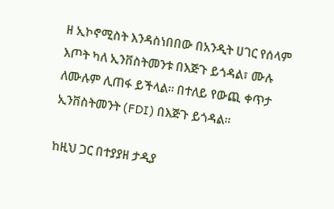ዘ ኢኮኖሚስት እንዳስነበበው በአንዲት ሀገር የሰላም እጦት ካለ ኢንቨስትመንቱ በእጅጉ ይጎዳል፣ ሙሉ ለሙሉም ሊጠፋ ይችላል። በተለይ የውጪ ቀጥታ ኢንቨስትመንት (FDI) በእጅጉ ይጎዳል።

ከዚህ ጋር በተያያዘ ታዲያ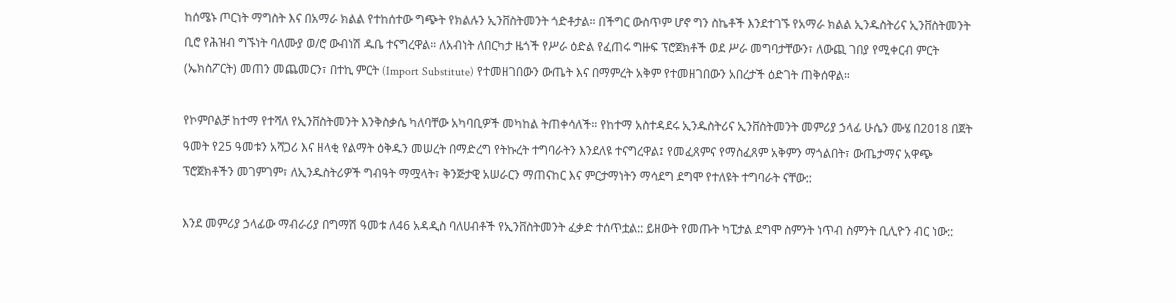ከሰሜኑ ጦርነት ማግስት እና በአማራ ክልል የተከሰተው ግጭት የክልሉን ኢንቨስትመንት ጎድቶታል። በችግር ውስጥም ሆኖ ግን ስኬቶች እንደተገኙ የአማራ ክልል ኢንዱስትሪና ኢንቨስትመንት ቢሮ የሕዝብ ግኙነት ባለሙያ ወ/ሮ ውብነሽ ዱቤ ተናግረዋል። ለአብነት ለበርካታ ዜጎች የሥራ ዕድል የፈጠሩ ግዙፍ ፕሮጀክቶች ወደ ሥራ መግባታቸውን፣ ለውጪ ገበያ የሚቀርብ ምርት (ኤክስፖርት) መጠን መጨመርን፣ በተኪ ምርት (Import Substitute) የተመዘገበውን ውጤት እና በማምረት አቅም የተመዘገበውን አበረታች ዕድገት ጠቅሰዋል።

የኮምቦልቻ ከተማ የተሻለ የኢንቨስትመንት እንቅስቃሴ ካለባቸው አካባቢዎች መካከል ትጠቀሳለች። የከተማ አስተዳደሩ ኢንዱስትሪና ኢንቨስትመንት መምሪያ ኃላፊ ሁሴን ሙሄ በ2018 በጀት ዓመት የ25 ዓመቱን አሻጋሪ እና ዘላቂ የልማት ዕቅዱን መሠረት በማድረግ የትኩረት ተግባራትን እንደለዩ ተናግረዋል፤ የመፈጸምና የማስፈጸም አቅምን ማጎልበት፣ ውጤታማና አዋጭ ፕሮጀክቶችን መገምገም፣ ለኢንዱስትሪዎች ግብዓት ማሟላት፣ ቅንጅታዊ አሠራርን ማጠናከር እና ምርታማነትን ማሳደግ ደግሞ የተለዩት ተግባራት ናቸው::

እንደ መምሪያ ኃላፊው ማብራሪያ በግማሽ ዓመቱ ለ46 አዳዲስ ባለሀብቶች የኢንቨስትመንት ፈቃድ ተሰጥቷል:: ይዘውት የመጡት ካፒታል ደግሞ ስምንት ነጥብ ስምንት ቢሊዮን ብር ነው::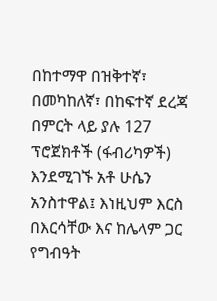በከተማዋ በዝቅተኛ፣ በመካከለኛ፣ በከፍተኛ ደረጃ በምርት ላይ ያሉ 127 ፕሮጀክቶች (ፋብሪካዎች) እንደሚገኙ አቶ ሁሴን አንስተዋል፤ እነዚህም እርስ በእርሳቸው እና ከሌላም ጋር የግብዓት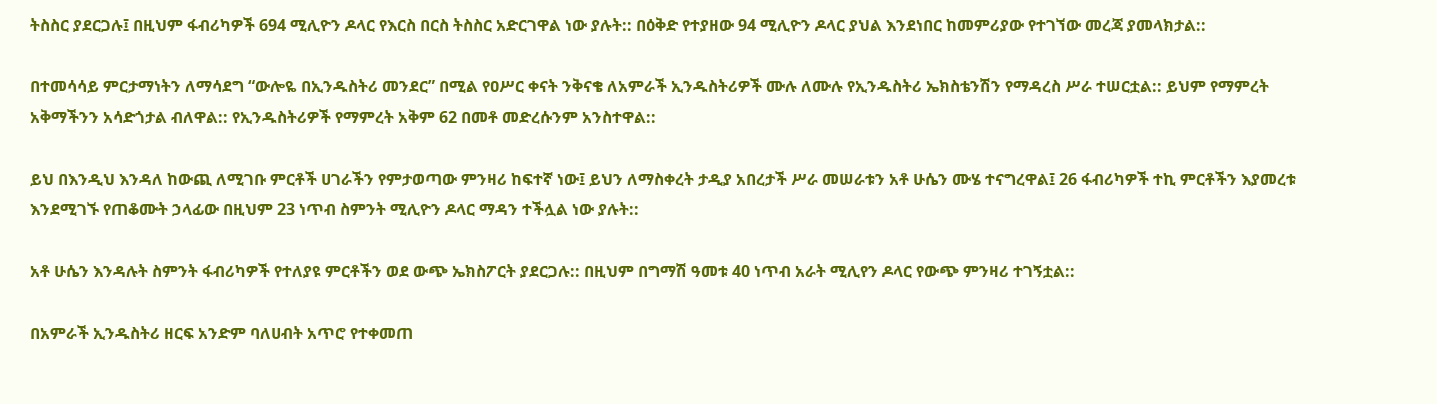ትስስር ያደርጋሉ፤ በዚህም ፋብሪካዎች 694 ሚሊዮን ዶላር የእርስ በርስ ትስስር አድርገዋል ነው ያሉት:: በዕቅድ የተያዘው 94 ሚሊዮን ዶላር ያህል እንደነበር ከመምሪያው የተገኘው መረጃ ያመላክታል::

በተመሳሳይ ምርታማነትን ለማሳደግ “ውሎዬ በኢንዱስትሪ መንደር” በሚል የዐሥር ቀናት ንቅናቄ ለአምራች ኢንዱስትሪዎች ሙሉ ለሙሉ የኢንዱስትሪ ኤክስቴንሽን የማዳረስ ሥራ ተሠርቷል:: ይህም የማምረት አቅማችንን አሳድጎታል ብለዋል:: የኢንዱስትሪዎች የማምረት አቅም 62 በመቶ መድረሱንም አንስተዋል::

ይህ በእንዲህ እንዳለ ከውጪ ለሚገቡ ምርቶች ሀገራችን የምታወጣው ምንዛሪ ከፍተኛ ነው፤ ይህን ለማስቀረት ታዲያ አበረታች ሥራ መሠራቱን አቶ ሁሴን ሙሄ ተናግረዋል፤ 26 ፋብሪካዎች ተኪ ምርቶችን እያመረቱ እንደሚገኙ የጠቆሙት ኃላፊው በዚህም 23 ነጥብ ስምንት ሚሊዮን ዶላር ማዳን ተችሏል ነው ያሉት::

አቶ ሁሴን እንዳሉት ስምንት ፋብሪካዎች የተለያዩ ምርቶችን ወደ ውጭ ኤክስፖርት ያደርጋሉ:: በዚህም በግማሽ ዓመቱ 40 ነጥብ አራት ሚሊየን ዶላር የውጭ ምንዛሪ ተገኝቷል::

በአምራች ኢንዱስትሪ ዘርፍ አንድም ባለሀብት አጥሮ የተቀመጠ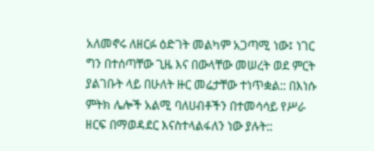አለመኖሩ ለዘርፉ ዕድገት መልካም አጋጣሚ ነው፤ ነገር ግን በተሰጣቸው ጊዜ እና በውላቸው መሠረት ወደ ምርት ያልገቡት ላይ በሁለት ዙር መሬታቸው ተነጥቋል:: በእነሱ ምትክ ሌሎች አልሚ ባለሀብቶችን በተመሳሳይ የሥራ ዘርፍ በማወዳደር እናስተላልፋለን ነው ያሉት::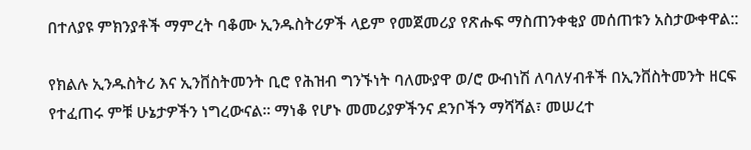በተለያዩ ምክንያቶች ማምረት ባቆሙ ኢንዱስትሪዎች ላይም የመጀመሪያ የጽሑፍ ማስጠንቀቂያ መሰጠቱን አስታውቀዋል::

የክልሉ ኢንዱስትሪ እና ኢንቨስትመንት ቢሮ የሕዝብ ግንኙነት ባለሙያዋ ወ/ሮ ውብነሽ ለባለሃብቶች በኢንቨስትመንት ዘርፍ የተፈጠሩ ምቹ ሁኔታዎችን ነግረውናል። ማነቆ የሆኑ መመሪያዎችንና ደንቦችን ማሻሻል፣ መሠረተ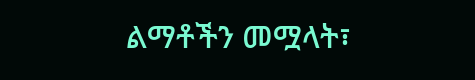ልማቶችን መሟላት፣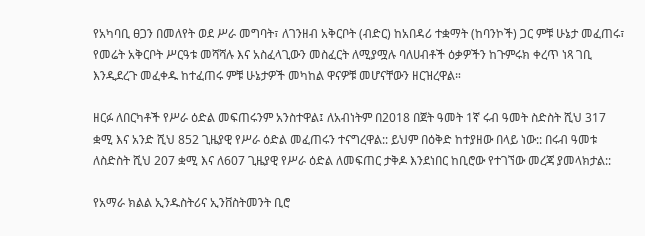የአካባቢ ፀጋን በመለየት ወደ ሥራ መግባት፣ ለገንዘብ አቅርቦት (ብድር) ከአበዳሪ ተቋማት (ከባንኮች) ጋር ምቹ ሁኔታ መፈጠሩ፣ የመሬት አቅርቦት ሥርዓቱ መሻሻሉ እና አስፈላጊውን መስፈርት ለሚያሟሉ ባለሀብቶች ዕቃዎችን ከጉምሩክ ቀረጥ ነጻ ገቢ እንዲደረጉ መፈቀዱ ከተፈጠሩ ምቹ ሁኔታዎች መካከል ዋናዎቹ መሆናቸውን ዘርዝረዋል።

ዘርፉ ለበርካቶች የሥራ ዕድል መፍጠሩንም አንስተዋል፤ ለአብነትም በ2018 በጀት ዓመት 1ኛ ሩብ ዓመት ስድስት ሺህ 317 ቋሚ እና አንድ ሺህ 852 ጊዜያዊ የሥራ ዕድል መፈጠሩን ተናግረዋል:: ይህም በዕቅድ ከተያዘው በላይ ነው:: በሩብ ዓመቱ ለስድስት ሺህ 207 ቋሚ እና ለ607 ጊዜያዊ የሥራ ዕድል ለመፍጠር ታቅዶ እንደነበር ከቢሮው የተገኘው መረጃ ያመላክታል::

የአማራ ክልል ኢንዱስትሪና ኢንቨስትመንት ቢሮ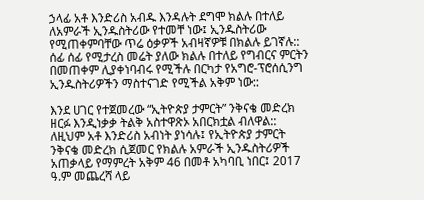ኃላፊ አቶ እንድሪስ አብዱ እንዳሉት ደግሞ ክልሉ በተለይ ለአምራች ኢንዱስትሪው የተመቸ ነው፤ ኢንዱስትሪው የሚጠቀምባቸው ጥሬ ዕቃዎች አብዛኛዎቹ በክልሉ ይገኛሉ:: ሰፊ ሰፊ የሚታረስ መሬት ያለው ክልሉ በተለይ የግብርና ምርትን በመጠቀም ሊያቀነባብሩ የሚችሉ በርካታ የአግሮ-ፕሮሰሲንግ ኢንዱስትሪዎችን ማስተናገድ የሚችል አቅም ነው::

እንደ ሀገር የተጀመረው “ኢትዮጵያ ታምርት” ንቅናቄ መድረክ ዘርፉ እንዲነቃቃ ትልቅ አስተዋጽኦ አበርክቷል ብለዋል:: ለዚህም አቶ እንድሪስ አብነት ያነሳሉ፤ የኢትዮጵያ ታምርት ንቅናቄ መድረክ ሲጀመር የክልሉ አምራች ኢንዱስትሪዎች አጠቃላይ የማምረት አቅም 46 በመቶ አካባቢ ነበር፤ 2017 ዓ.ም መጨረሻ ላይ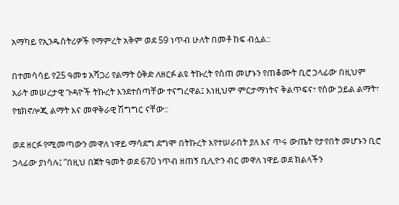አማካይ የኢንዱስትሪዎች የማምረት አቅም ወደ 59 ነጥብ ሁለት በመቶ ከፍ ብሏል::

በተመሳሳይ የ25 ዓመቱ አሻጋሪ የልማት ዕቅድ ለዘርፉ ልዩ ትኩረት የሰጠ መሆኑን የጠቆሙት ቢሮ ኃላፊው በዚህም አራት መሠረታዊ ጉዳዮች ትኩረት እንደተሰጣቸው ተናግረዋል፤ እነዚህም ምርታማነትና ቅልጥፍና፣ የሰው ኃይል ልማት፣ የቴክኖሎጂ ልማት እና መዋቅራዊ ሽግግር ናቸው::

ወደ ዘርፉ የሚመጣውን መዋለ ነዋይ ማሳደግ ደግሞ በትኩረት እየተሠራበት ያለ እና ጥሩ ውጤት የታየበት መሆኑን ቢሮ ኃላፊው ያነሳሉ፤ “በዚህ በጀት ዓመት ወደ 670 ነጥብ ዘጠኝ ቢሊዮን ብር መዋለ ነዋይ ወደ ክልላችን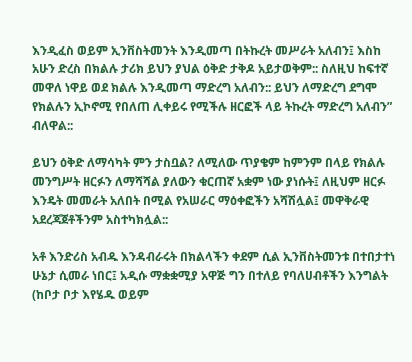እንዲፈስ ወይም ኢንቨስትመንት እንዲመጣ በትኩረት መሥራት አለብን፤ እስከ አሁን ድረስ በክልሉ ታሪክ ይህን ያህል ዕቅድ ታቅዶ አይታወቅም:: ስለዚህ ከፍተኛ መዋለ ነዋይ ወደ ክልሉ እንዲመጣ ማድረግ አለብን:: ይህን ለማድረግ ደግሞ የክልሉን ኢኮኖሚ የበለጠ ሊቀይሩ የሚችሉ ዘርፎች ላይ ትኩረት ማድረግ አለብን” ብለዋል::

ይህን ዕቅድ ለማሳካት ምን ታስቧል? ለሚለው ጥያቄም ከምንም በላይ የክልሉ መንግሥት ዘርፉን ለማሻሻል ያለውን ቁርጠኛ አቋም ነው ያነሱት፤ ለዚህም ዘርፉ እንዴት መመራት አለበት በሚል የአሠራር ማዕቀፎችን አሻሽሏል፤ መዋቅራዊ አደረጃጀቶችንም አስተካክሏል::

አቶ እንድሪስ አብዱ እንዳብራሩት በክልላችን ቀደም ሲል ኢንቨስትመንቱ በተበታተነ ሁኔታ ሲመራ ነበር፤ አዲሱ ማቋቋሚያ አዋጅ ግን በተለይ የባለሀብቶችን እንግልት (ከቦታ ቦታ እየሄዱ ወይም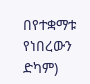በየተቋማቱ የነበረውን ድካም)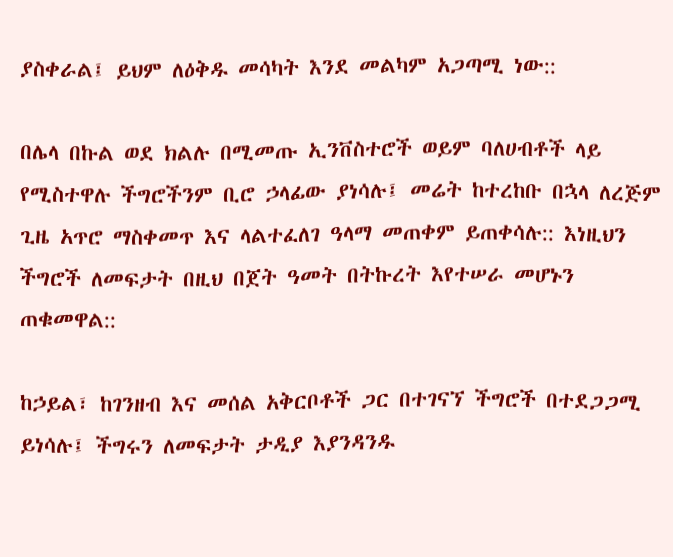ያስቀራል፤ ይህም ለዕቅዱ መሳካት እንደ መልካም አጋጣሚ ነው::

በሌላ በኩል ወደ ክልሉ በሚመጡ ኢንቨስተሮች ወይም ባለሀብቶች ላይ የሚስተዋሉ ችግሮችንም ቢሮ ኃላፊው ያነሳሉ፤ መሬት ከተረከቡ በኋላ ለረጅም ጊዜ አጥሮ ማስቀመጥ እና ላልተፈለገ ዓላማ መጠቀም ይጠቀሳሉ:: እነዚህን ችግሮች ለመፍታት በዚህ በጀት ዓመት በትኩረት እየተሠራ መሆኑን ጠቁመዋል::

ከኃይል፣ ከገንዘብ እና መሰል አቅርቦቶች ጋር በተገናኘ ችግሮች በተደጋጋሚ ይነሳሉ፤ ችግሩን ለመፍታት ታዲያ እያንዳንዱ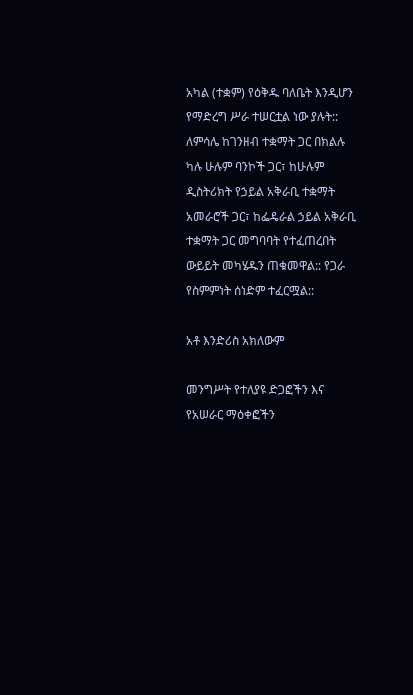አካል (ተቋም) የዕቅዱ ባለቤት እንዲሆን የማድረግ ሥራ ተሠርቷል ነው ያሉት:: ለምሳሌ ከገንዘብ ተቋማት ጋር በክልሉ ካሉ ሁሉም ባንኮች ጋር፣ ከሁሉም ዲስትሪክት የኃይል አቅራቢ ተቋማት አመራሮች ጋር፣ ከፌዴራል ኃይል አቅራቢ ተቋማት ጋር መግባባት የተፈጠረበት ውይይት መካሄዱን ጠቁመዋል:: የጋራ የስምምነት ሰነድም ተፈርሟል::

አቶ እንድሪስ አክለውም

መንግሥት የተለያዩ ድጋፎችን እና የአሠራር ማዕቀፎችን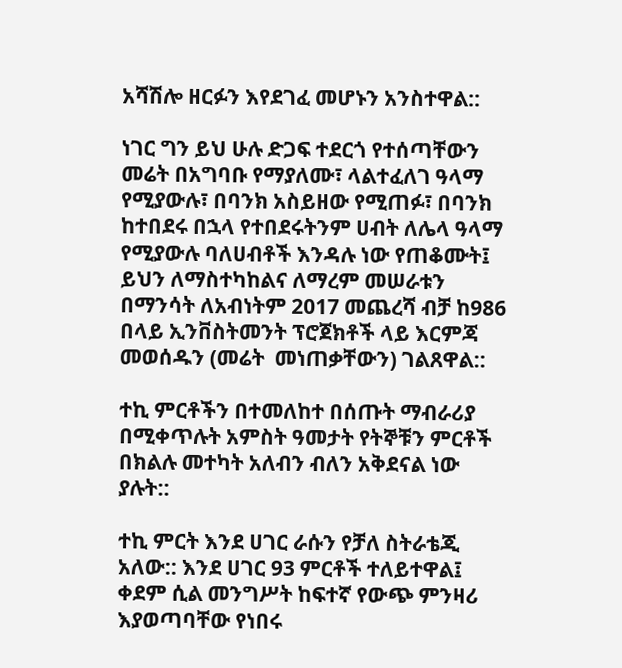አሻሽሎ ዘርፉን እየደገፈ መሆኑን አንስተዋል::

ነገር ግን ይህ ሁሉ ድጋፍ ተደርጎ የተሰጣቸውን መሬት በአግባቡ የማያለሙ፣ ላልተፈለገ ዓላማ የሚያውሉ፣ በባንክ አስይዘው የሚጠፉ፣ በባንክ ከተበደሩ በኋላ የተበደሩትንም ሀብት ለሌላ ዓላማ የሚያውሉ ባለሀብቶች እንዳሉ ነው የጠቆሙት፤ ይህን ለማስተካከልና ለማረም መሠራቱን በማንሳት ለአብነትም 2017 መጨረሻ ብቻ ከ986 በላይ ኢንቨስትመንት ፕሮጀክቶች ላይ እርምጃ መወሰዱን (መሬት  መነጠቃቸውን) ገልጸዋል::

ተኪ ምርቶችን በተመለከተ በሰጡት ማብራሪያ በሚቀጥሉት አምስት ዓመታት የትኞቹን ምርቶች በክልሉ መተካት አለብን ብለን አቅደናል ነው ያሉት::

ተኪ ምርት እንደ ሀገር ራሱን የቻለ ስትራቴጂ አለው:: እንደ ሀገር 93 ምርቶች ተለይተዋል፤ ቀደም ሲል መንግሥት ከፍተኛ የውጭ ምንዛሪ እያወጣባቸው የነበሩ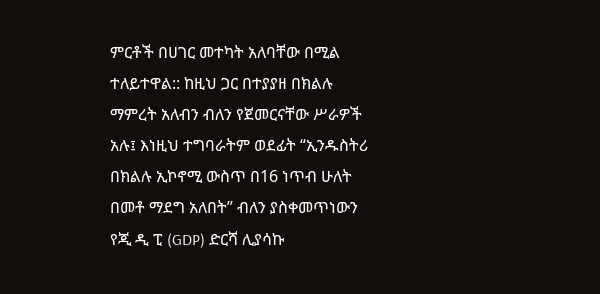ምርቶች በሀገር መተካት አለባቸው በሚል ተለይተዋል:: ከዚህ ጋር በተያያዘ በክልሉ ማምረት አለብን ብለን የጀመርናቸው ሥራዎች አሉ፤ እነዚህ ተግባራትም ወደፊት “ኢንዱስትሪ በክልሉ ኢኮኖሚ ውስጥ በ16 ነጥብ ሁለት በመቶ ማደግ አለበት” ብለን ያስቀመጥነውን የጂ ዲ ፒ (GDP) ድርሻ ሊያሳኩ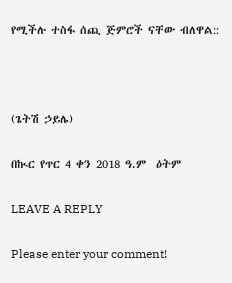የሚችሉ ተስፋ ሰጪ ጅምሮች ናቸው ብለዋል::



(ጌትሽ ኃይሌ)

በኲር የጥር 4 ቀን 2018 ዓ.ም  ዕትም

LEAVE A REPLY

Please enter your comment!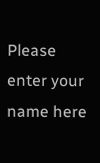Please enter your name here